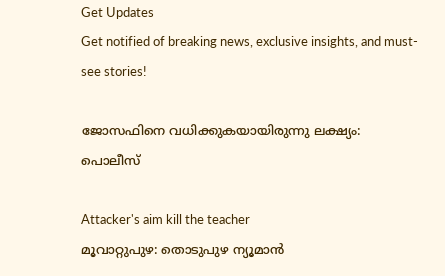Get Updates
Get notified of breaking news, exclusive insights, and must-see stories!

ജോസഫിനെ വധിക്കുകയായിരുന്നു ലക്ഷ്യം: പൊലീസ്

Attacker's aim kill the teacher
മൂവാറ്റുപുഴ: തൊടുപുഴ ന്യൂമാന്‍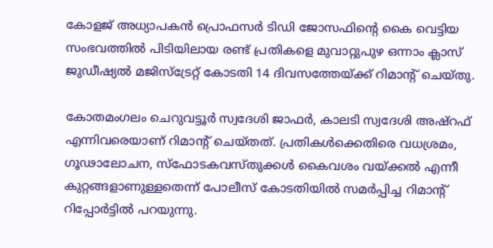കോളജ് അധ്യാപകന്‍ പ്രൊഫസര്‍ ടിഡി ജോസഫിന്റെ കൈ വെട്ടിയ സംഭവത്തില്‍ പിടിയിലായ രണ്ട് പ്രതികളെ മുവാറ്റുപുഴ ഒന്നാം ക്ലാസ് ജുഡീഷ്യല്‍ മജിസ്‌ട്രേറ്റ് കോടതി 14 ദിവസത്തേയ്ക്ക് റിമാന്റ് ചെയ്തു.

കോതമംഗലം ചെറുവട്ടൂര്‍ സ്വദേശി ജാഫര്‍, കാലടി സ്വദേശി അഷ്‌റഫ് എന്നിവരെയാണ് റിമാന്റ് ചെയ്തത്. പ്രതികള്‍ക്കെതിരെ വധശ്രമം, ഗൂഢാലോചന, സ്‌ഫോടകവസ്തുക്കള്‍ കൈവശം വയ്ക്കല്‍ എന്നീ കുറ്റങ്ങളാണുള്ളതെന്ന് പോലീസ് കോടതിയില്‍ സമര്‍പ്പിച്ച റിമാന്റ് റിപ്പോര്‍ട്ടില്‍ പറയുന്നു.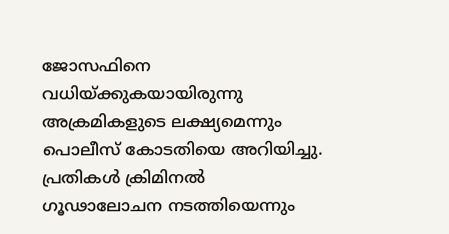ജോസഫിനെ വധിയ്ക്കുകയായിരുന്നു അക്രമികളുടെ ലക്ഷ്യമെന്നും പൊലീസ് കോടതിയെ അറിയിച്ചു. പ്രതികള്‍ ക്രിമിനല്‍ ഗൂഢാലോചന നടത്തിയെന്നും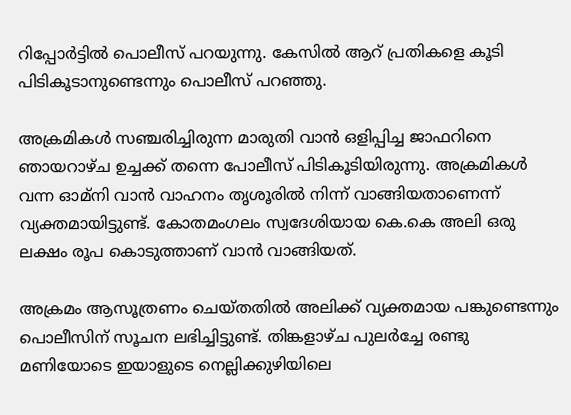റിപ്പോര്‍ട്ടില്‍ പൊലീസ് പറയുന്നു. കേസില്‍ ആറ് പ്രതികളെ കൂടി പിടികൂടാനുണ്ടെന്നും പൊലീസ് പറഞ്ഞു.

അക്രമികള്‍ സഞ്ചരിച്ചിരുന്ന മാരുതി വാന്‍ ഒളിപ്പിച്ച ജാഫറിനെ ഞായറാഴ്ച ഉച്ചക്ക് തന്നെ പോലീസ് പിടികൂടിയിരുന്നു. അക്രമികള്‍ വന്ന ഓമ്‌നി വാന്‍ വാഹനം തൃശൂരില്‍ നിന്ന് വാങ്ങിയതാണെന്ന് വ്യക്തമായിട്ടുണ്ട്. കോതമംഗലം സ്വദേശിയായ കെ.കെ അലി ഒരു ലക്ഷം രൂപ കൊടുത്താണ് വാന്‍ വാങ്ങിയത്.

അക്രമം ആസൂത്രണം ചെയ്തതില്‍ അലിക്ക് വ്യക്തമായ പങ്കുണ്ടെന്നും പൊലീസിന് സൂചന ലഭിച്ചിട്ടുണ്ട്. തിങ്കളാഴ്ച പുലര്‍ച്ചേ രണ്ടു മണിയോടെ ഇയാളുടെ നെല്ലിക്കുഴിയിലെ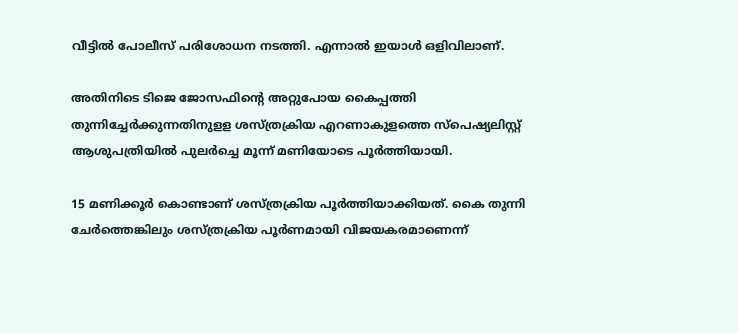വീട്ടില്‍ പോലീസ് പരിശോധന നടത്തി. എന്നാല്‍ ഇയാള്‍ ഒളിവിലാണ്.

അതിനിടെ ടിജെ ജോസഫിന്റെ അറ്റുപോയ കൈപ്പത്തി തുന്നിച്ചേര്‍ക്കുന്നതിനുളള ശസ്ത്രക്രിയ എറണാകുളത്തെ സ്‌പെഷ്യലിസ്റ്റ് ആശുപത്രിയില്‍ പുലര്‍ച്ചെ മൂന്ന് മണിയോടെ പൂര്‍ത്തിയായി.

15 മണിക്കൂര്‍ കൊണ്ടാണ് ശസ്ത്രക്രിയ പൂര്‍ത്തിയാക്കിയത്. കൈ തുന്നി ചേര്‍ത്തെങ്കിലും ശസ്ത്രക്രിയ പൂര്‍ണമായി വിജയകരമാണെന്ന്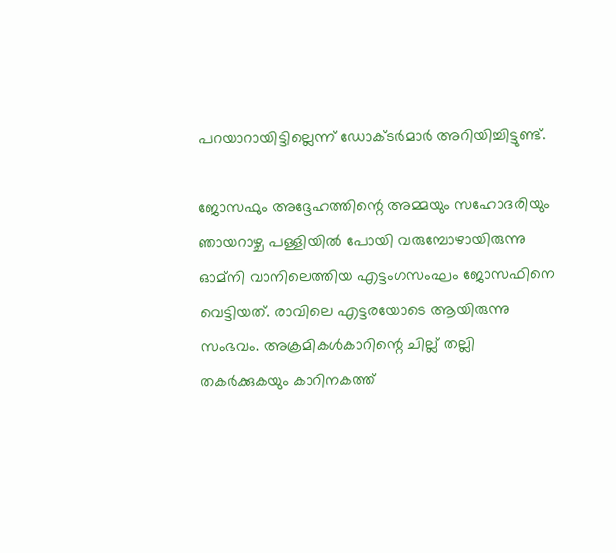പറയാറായിട്ടില്ലെന്ന് ഡോക്ടര്‍മാര്‍ അറിയിച്ചിട്ടുണ്ട്.

ജോസഫും അദ്ദേഹത്തിന്റെ അമ്മയും സഹോദരിയും ഞായറാഴ്ച പള്ളിയില്‍ പോയി വരുമ്പോഴായിരുന്നു ഓമ്‌നി വാനിലെത്തിയ എട്ടംഗസംഘം ജോസഫിനെ വെട്ടിയത്. രാവിലെ എട്ടരയോടെ ആയിരുന്നു സംഭവം. അക്രമികള്‍കാറിന്റെ ചില്ല് തല്ലി തകര്‍ക്കുകയും കാറിനകത്ത്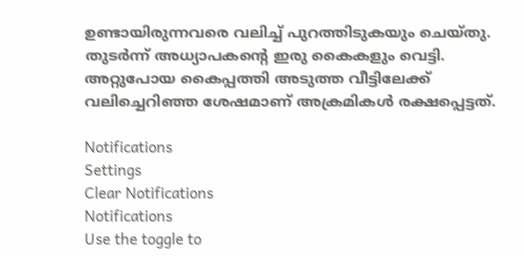ഉണ്ടായിരുന്നവരെ വലിച്ച് പുറത്തിടുകയും ചെയ്തു. തുടര്‍ന്ന് അധ്യാപകന്റെ ഇരു കൈകളും വെട്ടി. അറ്റുപോയ കൈപ്പത്തി അടുത്ത വീട്ടിലേക്ക് വലിച്ചെറിഞ്ഞ ശേഷമാണ് അക്രമികള്‍ രക്ഷപ്പെട്ടത്.

Notifications
Settings
Clear Notifications
Notifications
Use the toggle to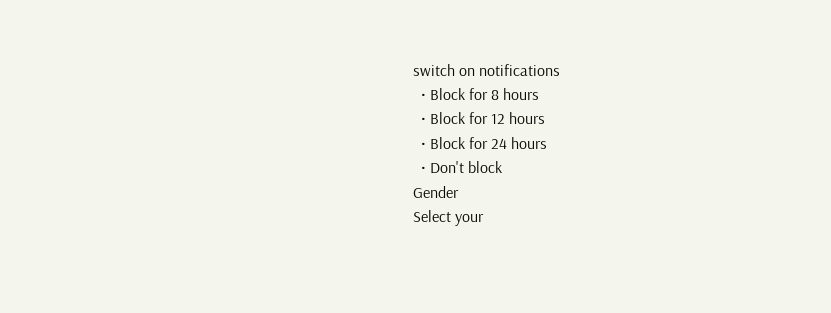switch on notifications
  • Block for 8 hours
  • Block for 12 hours
  • Block for 24 hours
  • Don't block
Gender
Select your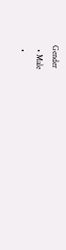Gender
  • Male
  •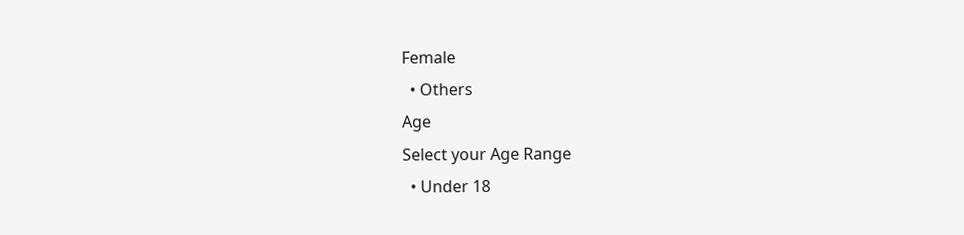Female
  • Others
Age
Select your Age Range
  • Under 18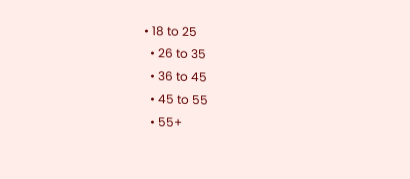• 18 to 25
  • 26 to 35
  • 36 to 45
  • 45 to 55
  • 55+